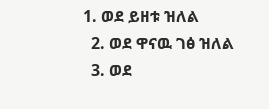1. ወደ ይዘቱ ዝለል
  2. ወደ ዋናዉ ገፅ ዝለል
  3. ወደ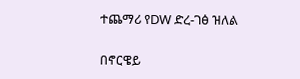ተጨማሪ የDW ድረ-ገፅ ዝለል

በኖርዌይ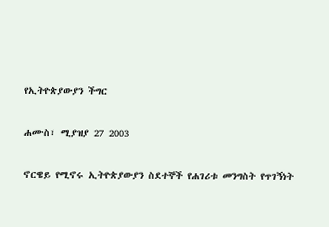የኢትዮጵያውያን ችግር

ሐሙስ፣ ሚያዝያ 27 2003

ኖርዌይ የሚኖሩ ኢትዮጵያውያን ስደተኞች የሐገሪቱ መንግስት የጥገኝነት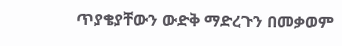ጥያቄያቸውን ውድቅ ማድረጉን በመቃወም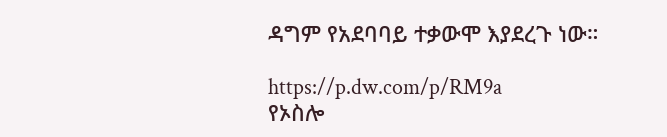ዳግም የአደባባይ ተቃውሞ እያደረጉ ነው።

https://p.dw.com/p/RM9a
የኦስሎ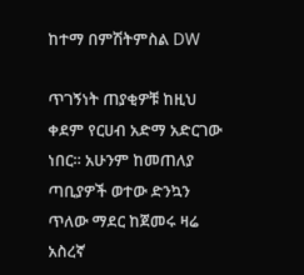ከተማ በምሽትምስል DW

ጥገኝነት ጠያቂዎቹ ከዚህ ቀደም የርሀብ አድማ አድርገው ነበር። አሁንም ከመጠለያ ጣቢያዎች ወተው ድንኳን ጥለው ማደር ከጀመሩ ዛሬ አስረኛ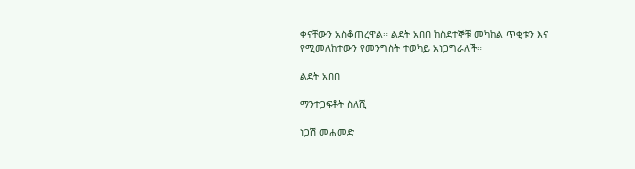ቀናቸውን አስቆጠረዋል። ልደት አበበ ከስደተኞቹ መካከል ጥቂቱን እና የሚመለከተውን የመንግስት ተወካይ አነጋግራለች።

ልደት አበበ

ማንተጋፍቶት ስለሺ

ነጋሽ መሐመድ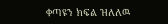ቀጣዩን ክፍል ዝለለዉ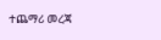ተጨማሪ መረጃ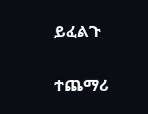ይፈልጉ

ተጨማሪ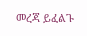መረጃ ይፈልጉ